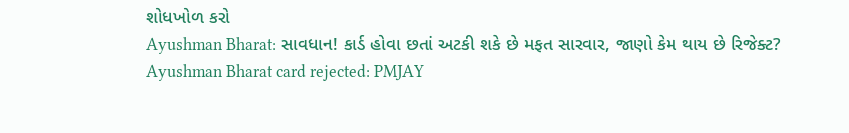શોધખોળ કરો
Ayushman Bharat: સાવધાન! કાર્ડ હોવા છતાં અટકી શકે છે મફત સારવાર, જાણો કેમ થાય છે રિજેક્ટ?
Ayushman Bharat card rejected: PMJAY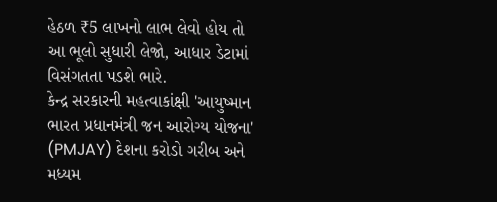હેઠળ ₹5 લાખનો લાભ લેવો હોય તો આ ભૂલો સુધારી લેજો, આધાર ડેટામાં વિસંગતતા પડશે ભારે.
કેન્દ્ર સરકારની મહત્વાકાંક્ષી 'આયુષ્માન ભારત પ્રધાનમંત્રી જન આરોગ્ય યોજના' (PMJAY) દેશના કરોડો ગરીબ અને મધ્યમ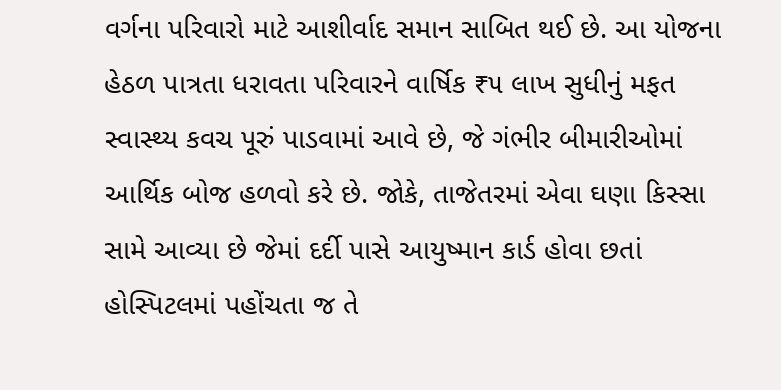વર્ગના પરિવારો માટે આશીર્વાદ સમાન સાબિત થઈ છે. આ યોજના હેઠળ પાત્રતા ધરાવતા પરિવારને વાર્ષિક ₹૫ લાખ સુધીનું મફત સ્વાસ્થ્ય કવચ પૂરું પાડવામાં આવે છે, જે ગંભીર બીમારીઓમાં આર્થિક બોજ હળવો કરે છે. જોકે, તાજેતરમાં એવા ઘણા કિસ્સા સામે આવ્યા છે જેમાં દર્દી પાસે આયુષ્માન કાર્ડ હોવા છતાં હોસ્પિટલમાં પહોંચતા જ તે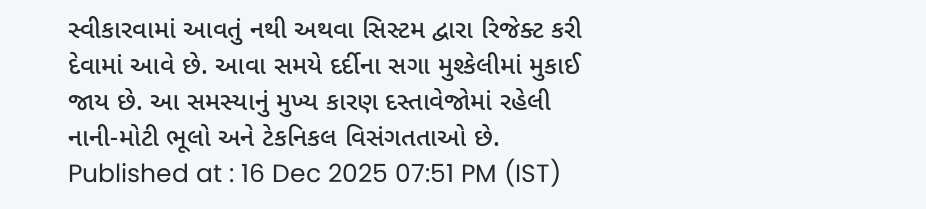સ્વીકારવામાં આવતું નથી અથવા સિસ્ટમ દ્વારા રિજેક્ટ કરી દેવામાં આવે છે. આવા સમયે દર્દીના સગા મુશ્કેલીમાં મુકાઈ જાય છે. આ સમસ્યાનું મુખ્ય કારણ દસ્તાવેજોમાં રહેલી નાની-મોટી ભૂલો અને ટેકનિકલ વિસંગતતાઓ છે.
Published at : 16 Dec 2025 07:51 PM (IST)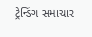ટ્રેન્ડિંગ સમાચાર